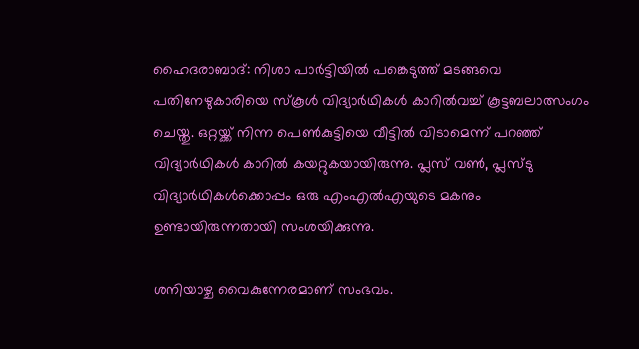ഹൈദരാബാദ്: നിശാ പാർട്ടിയിൽ പങ്കെടുത്ത് മടങ്ങവെ പതിനേഴുകാരിയെ സ്കൂൾ വിദ്യാർഥികൾ കാറിൽവച്ച് കൂട്ടബലാത്സംഗം ചെയ്തു. ഒറ്റയ്ക്ക് നിന്ന പെൺകുട്ടിയെ വീട്ടിൽ വിടാമെന്ന് പറഞ്ഞ് വിദ്യാർഥികൾ കാറിൽ കയറ്റുകയായിരുന്നു. പ്ലസ് വൺ, പ്ലസ്ടു വിദ്യാർഥികള്‍ക്കൊപ്പം ഒരു എംഎൽഎയുടെ മകനും ഉണ്ടായിരുന്നതായി സംശയിക്കുന്നു.

ശനിയാഴ്ച വൈകുന്നേരമാണ് സംഭവം.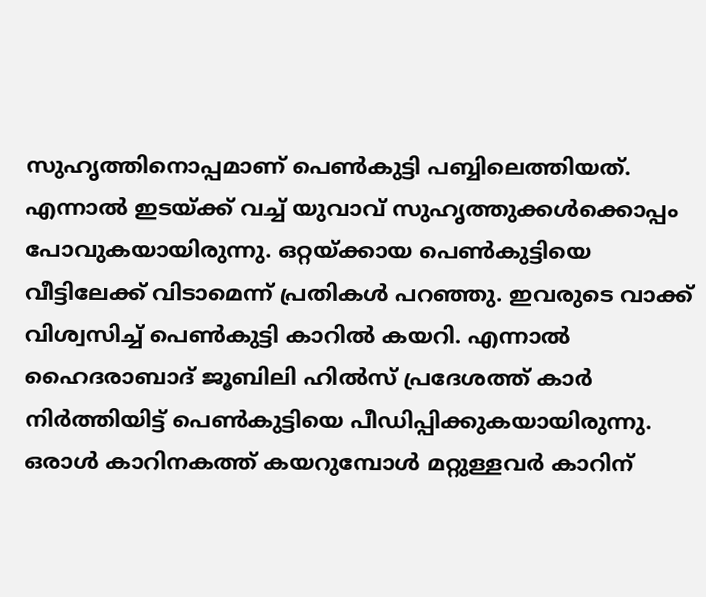സുഹൃത്തിനൊപ്പമാണ് പെൺകുട്ടി പബ്ബിലെത്തിയത്. എന്നാൽ ഇടയ്ക്ക് വച്ച് യുവാവ് സുഹൃത്തുക്കൾക്കൊപ്പം പോവുകയായിരുന്നു. ഒറ്റയ്ക്കായ പെൺകുട്ടിയെ വീട്ടിലേക്ക് വിടാമെന്ന് പ്രതികൾ പറഞ്ഞു. ഇവരുടെ വാക്ക് വിശ്വസിച്ച് പെൺകുട്ടി കാറിൽ കയറി. എന്നാൽ ഹൈദരാബാദ് ജൂബിലി ഹിൽസ് പ്രദേശത്ത് കാർ നിർത്തിയിട്ട് പെൺകുട്ടിയെ പീഡിപ്പിക്കുകയായിരുന്നു. ഒരാൾ കാറിനകത്ത് കയറുമ്പോൾ മറ്റുള്ളവർ കാറിന്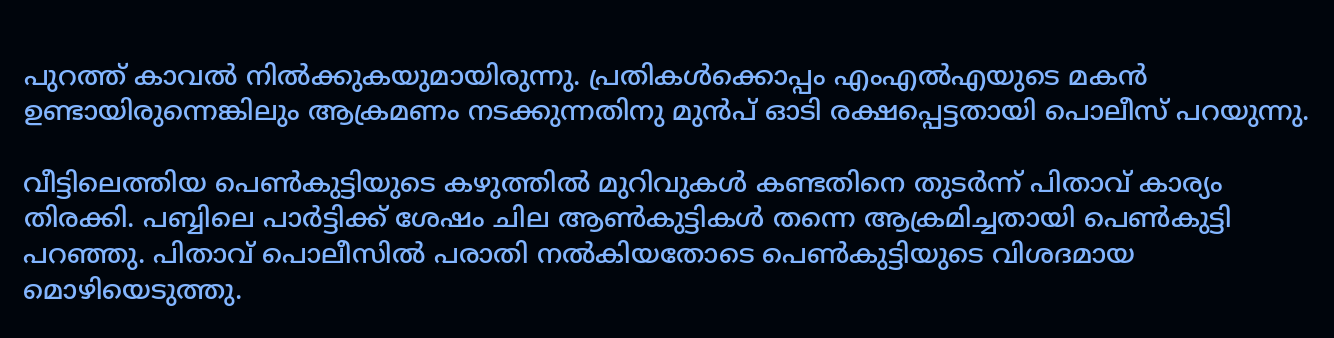പുറത്ത് കാവൽ നിൽക്കുകയുമായിരുന്നു. പ്രതികൾക്കൊപ്പം എംഎൽഎയുടെ മകൻ ഉണ്ടായിരുന്നെങ്കിലും ആക്രമണം നടക്കുന്നതിനു മുൻപ് ഓടി രക്ഷപ്പെട്ടതായി പൊലീസ് പറയുന്നു.

വീട്ടിലെത്തിയ പെൺകുട്ടിയുടെ കഴുത്തിൽ മുറിവുകൾ കണ്ടതിനെ തുടർന്ന് പിതാവ് കാര്യം തിരക്കി. പബ്ബിലെ പാർട്ടിക്ക് ശേഷം ചില ആൺകുട്ടികൾ തന്നെ ആക്രമിച്ചതായി പെൺകുട്ടി പറഞ്ഞു. പിതാവ് പൊലീസിൽ പരാതി നൽകിയതോടെ പെൺകുട്ടിയുടെ വിശദമായ മൊഴിയെടുത്തു.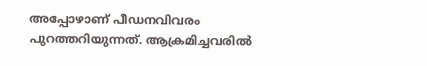അപ്പോഴാണ് പീഡനവിവരം പുറത്തറിയുന്നത്. ആക്രമിച്ചവരിൽ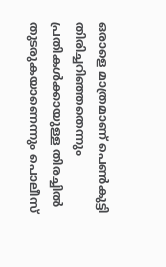ഒരാളെ മാത്രമാണ് പെൺകുട്ടി തിരിച്ചറിഞ്ഞതെന്നും പ്രതികൾക്കായുള്ള തിരച്ചിൽ തുടരുകയാണെന്നും പൊലീസ്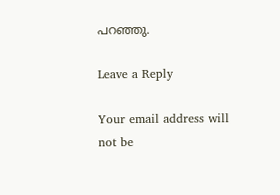പറഞ്ഞു.

Leave a Reply

Your email address will not be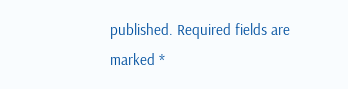published. Required fields are marked *